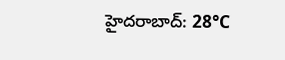హైదరాబాద్: 28°C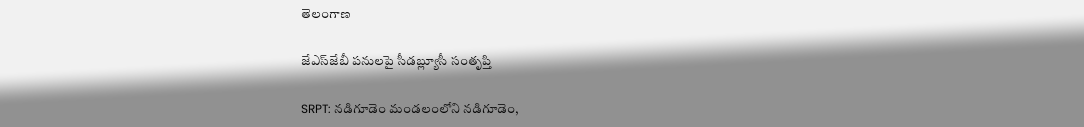తెలంగాణ

జేఎస్‌జేబీ పనులపై సీడబ్ల్యూసీ సంతృప్తి

SRPT: నడిగూడెం మండలంలోని నడిగూడెం,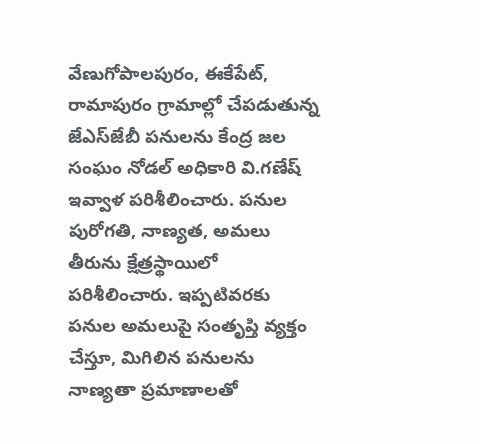వేణుగోపాలపురం, ఈకేపేట్, రామాపురం గ్రామాల్లో చేపడుతున్న జేఎస్‌జేబీ పనులను కేంద్ర జల సంఘం నోడల్ అధికారి వి.గణేష్ ఇవ్వాళ పరిశీలించారు. పనుల పురోగతి, నాణ్యత, అమలు తీరును క్షేత్రస్థాయిలో పరిశీలించారు. ఇప్పటివరకు పనుల అమలుపై సంతృప్తి వ్యక్తం చేస్తూ, మిగిలిన పనులను నాణ్యతా ప్రమాణాలతో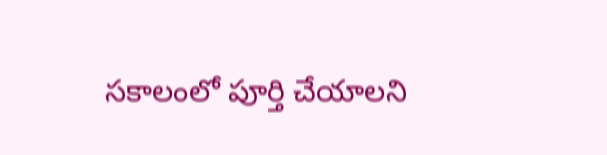సకాలంలో పూర్తి చేయాలని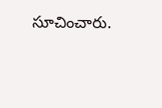సూచించారు.